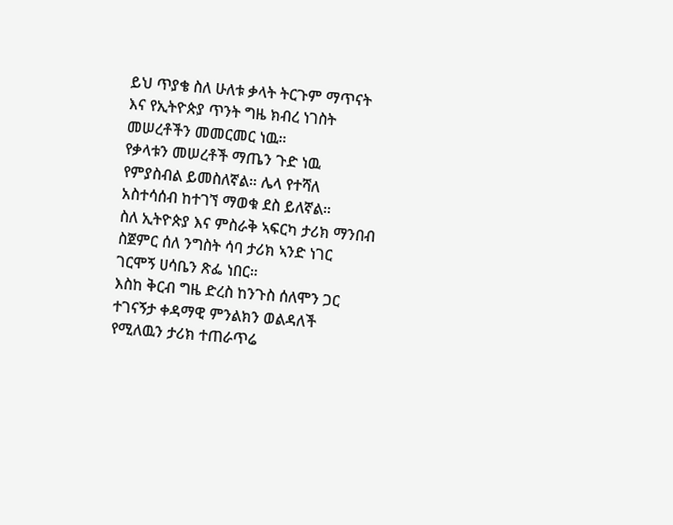ይህ ጥያቄ ስለ ሁለቱ ቃላት ትርጉም ማጥናት እና የኢትዮጵያ ጥንት ግዜ ክብረ ነገስት መሠረቶችን መመርመር ነዉ።
የቃላቱን መሠረቶች ማጤን ጉድ ነዉ የምያስብል ይመስለኛል። ሌላ የተሻለ አስተሳሰብ ከተገኘ ማወቁ ደስ ይለኛል።
ስለ ኢትዮጵያ እና ምስራቅ ኣፍርካ ታሪክ ማንበብ ስጀምር ሰለ ንግስት ሳባ ታሪክ ኣንድ ነገር ገርሞኝ ሀሳቤን ጽፌ ነበር።
እስከ ቅርብ ግዜ ድረስ ከንጉስ ሰለሞን ጋር ተገናኝታ ቀዳማዊ ምንልክን ወልዳለች የሚለዉን ታሪክ ተጠራጥሬ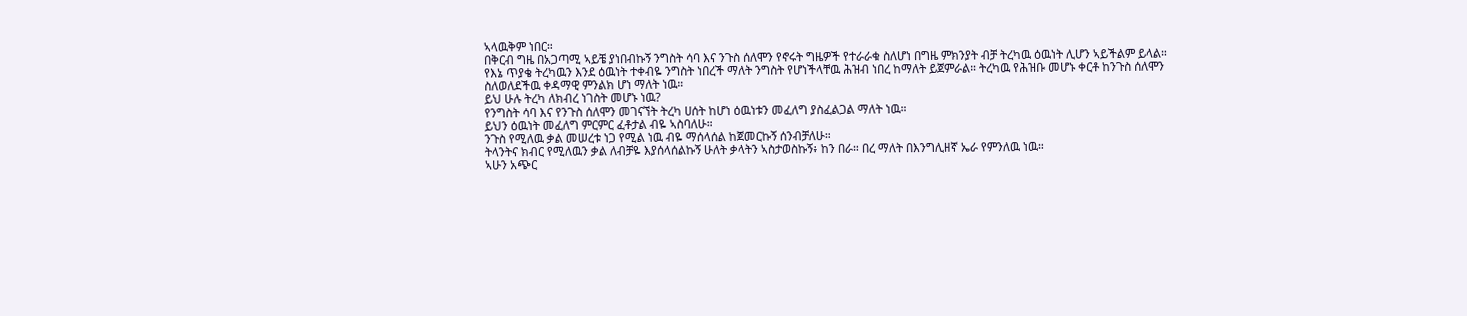ኣላዉቅም ነበር።
በቅርብ ግዜ በአጋጣሚ ኣይቼ ያነበብኩኝ ንግስት ሳባ እና ንጉስ ሰለሞን የኖሩት ግዜዎች የተራራቁ ስለሆነ በግዜ ምክንያት ብቻ ትረካዉ ዕዉነት ሊሆን ኣይችልም ይላል።
የእኔ ጥያቄ ትረካዉን እንደ ዕዉነት ተቀብዬ ንግስት ነበረች ማለት ንግስት የሆነችላቸዉ ሕዝብ ነበረ ከማለት ይጀምራል። ትረካዉ የሕዝቡ መሆኑ ቀርቶ ከንጉስ ሰለሞን ስለወለደችዉ ቀዳማዊ ምንልክ ሆነ ማለት ነዉ።
ይህ ሁሉ ትረካ ለክብረ ነገስት መሆኑ ነዉ?
የንግስት ሳባ እና የንጉስ ሰለሞን መገናኘት ትረካ ሀሰት ከሆነ ዕዉነቱን መፈለግ ያስፈልጋል ማለት ነዉ።
ይህን ዕዉነት መፈለግ ምርምር ፈቶታል ብዬ ኣስባለሁ።
ንጉስ የሚለዉ ቃል መሠረቱ ነጋ የሚል ነዉ ብዬ ማሰላሰል ከጀመርኩኝ ሰንብቻለሁ።
ትላንትና ክብር የሚለዉን ቃል ለብቻዬ እያሰላሰልኩኝ ሁለት ቃላትን ኣስታወስኩኝ፥ ከን በራ። በረ ማለት በእንግሊዘኛ ኤራ የምንለዉ ነዉ።
ኣሁን አጭር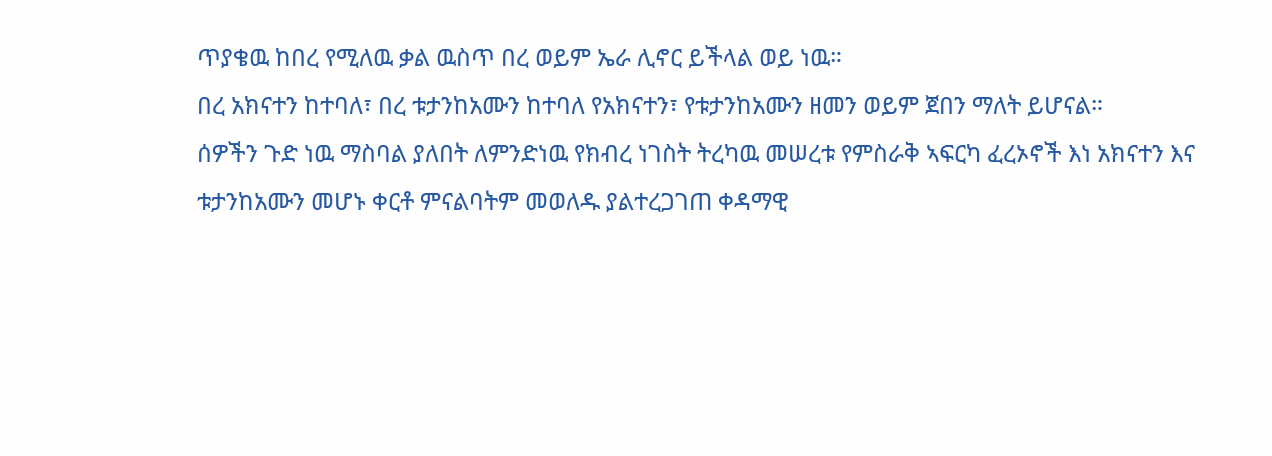ጥያቄዉ ከበረ የሚለዉ ቃል ዉስጥ በረ ወይም ኤራ ሊኖር ይችላል ወይ ነዉ።
በረ አክናተን ከተባለ፣ በረ ቱታንከአሙን ከተባለ የአክናተን፣ የቱታንከአሙን ዘመን ወይም ጀበን ማለት ይሆናል።
ሰዎችን ጉድ ነዉ ማስባል ያለበት ለምንድነዉ የክብረ ነገስት ትረካዉ መሠረቱ የምስራቅ ኣፍርካ ፈረኦኖች እነ አክናተን እና ቱታንከአሙን መሆኑ ቀርቶ ምናልባትም መወለዱ ያልተረጋገጠ ቀዳማዊ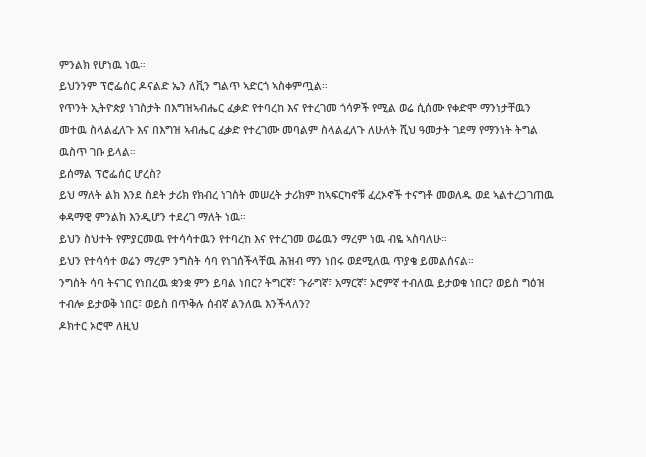ምንልክ የሆነዉ ነዉ።
ይህንንም ፕሮፌሰር ዶናልድ ኤን ለቪን ግልጥ ኣድርጎ ኣስቀምጧል።
የጥንት ኢትዮጵያ ነገስታት በእግዝኣብሔር ፈቃድ የተባረከ እና የተረገመ ጎሳዎች የሚል ወሬ ሲሰሙ የቀድሞ ማንነታቸዉን መተዉ ስላልፈለጉ እና በእግዝ ኣብሔር ፈቃድ የተረገሙ መባልም ስላልፈለጉ ለሁለት ሺህ ዓመታት ገደማ የማንነት ትግል ዉስጥ ገቡ ይላል።
ይሰማል ፕሮፌሰር ሆረስ?
ይህ ማለት ልክ እንደ ስደት ታሪክ የክብረ ነገስት መሠረት ታሪክም ከኣፍርካኖቹ ፈረኦኖች ተናግቶ መወለዱ ወደ ኣልተረጋገጠዉ ቀዳማዊ ምንልክ እንዲሆን ተደረገ ማለት ነዉ።
ይህን ስህተት የምያርመዉ የተሳሳተዉን የተባረከ እና የተረገመ ወሬዉን ማረም ነዉ ብዬ ኣስባለሁ።
ይህን የተሳሳተ ወሬን ማረም ንግስት ሳባ የነገሰችላቸዉ ሕዝብ ማን ነበሩ ወደሚለዉ ጥያቄ ይመልሰናል።
ንግስት ሳባ ትናገር የነበረዉ ቋንቋ ምን ይባል ነበር? ትግርኛ፣ ጉራግኛ፣ አማርኛ፣ ኦሮምኛ ተብለዉ ይታወቁ ነበር? ወይስ ግዕዝ ተብሎ ይታወቅ ነበር፣ ወይስ በጥቅሉ ሰብኛ ልንለዉ እንችላለን?
ዶክተር ኦሮሞ ለዚህ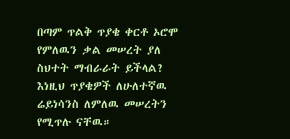በጣም ጥልቅ ጥያቄ ቀርቶ ኦሮሞ የምለዉን ቃል መሠረት ያለ ስህተት ማብራራት ይችላል?
እነዚህ ጥያቄዎች ለሁለተኛዉ ሬይነሳንስ ለምለዉ መሠረትን የሚጥሉ ናቸዉ።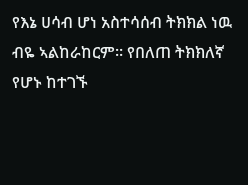የእኔ ሀሳብ ሆነ አስተሳሰብ ትክክል ነዉ ብዬ ኣልከራከርም። የበለጠ ትክክለኛ የሆኑ ከተገኙ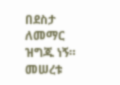በደስታ ለመማር ዝግጁ ነኝ።
መሠረቱ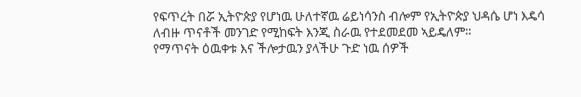የፍጥረት በሯ ኢትዮጵያ የሆነዉ ሁለተኛዉ ሬይነሳንስ ብሎም የኢትዮጵያ ህዳሴ ሆነ እዴሳ ለብዙ ጥናቶች መንገድ የሚከፍት እንጂ ስራዉ የተደመደመ ኣይዴለም።
የማጥናት ዕዉቀቱ እና ችሎታዉን ያላችሁ ጉድ ነዉ ሰዎች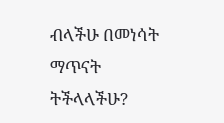ብላችሁ በመነሳት ማጥናት ትችላላችሁ?